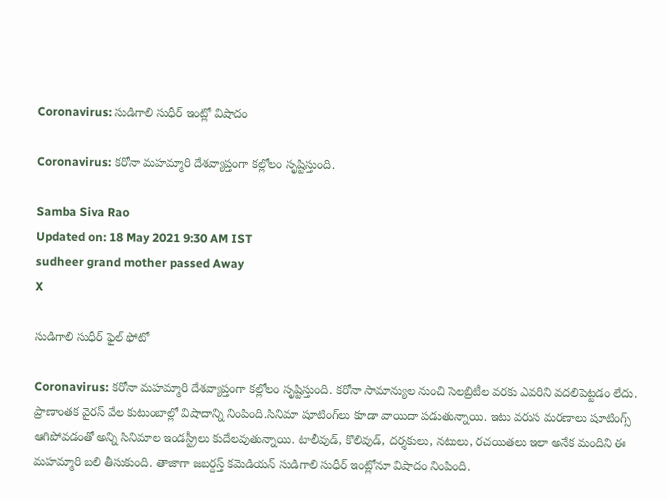Coronavirus: సుడిగాలి సుధీర్ ఇంట్లో విషాదం

Coronavirus: క‌రోనా మ‌హ‌మ్మారి దేశ‌వ్యాప్తంగా క‌ల్లోలం సృష్టిస్తుంది.

Samba Siva Rao
Updated on: 18 May 2021 9:30 AM IST
sudheer grand mother passed Away
X

సుడిగాలి సుధీర్ ఫైల్ ఫోటో

Coronavirus: క‌రోనా మ‌హ‌మ్మారి దేశ‌వ్యాప్తంగా క‌ల్లోలం సృష్టిస్తుంది. క‌రోనా సామాన్యుల నుంచి సెల‌బ్రిటీల వ‌ర‌కు ఎవ‌రిని వ‌ద‌లిపెట్ట‌డం లేదు. ప్రాణాంత‌క వైర‌స్ వేల కుటుంబాల్లో విషాదాన్ని నింపింది.సినిమా షూటింగ్‌లు కూడా వాయిదా పడుతున్నాయి. ఇటు వరుస మరణాలు షూటింగ్స్ ఆగిపోవడంతో అన్ని సినిమాల ఇండస్ట్రీలు కుదేలవుతున్నాయి. టాలీవుడ్, కొలివుడ్, ద‌ర్శ‌కులు, న‌టులు, ర‌చ‌యిత‌లు ఇలా అనేక మందిని ఈ మ‌హ‌మ్మారి బ‌లి తీసుకుంది. తాజాగా జబర్దస్త్ కమెడియన్ సుడిగాలి సుధీర్ ఇంట్లోనూ విషాదం నింపింది.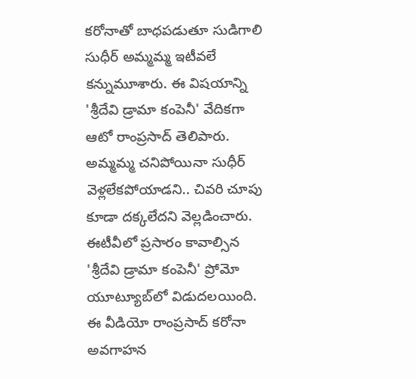కరోనాతో బాధపడుతూ సుడిగాలి సుధీర్ అమ్మమ్మ ఇటీవలే కన్నుమూశారు. ఈ విషయాన్ని 'శ్రీదేవి డ్రామా కంపెనీ' వేదికగా ఆటో రాంప్రసాద్ తెలిపారు. అమ్మమ్మ చనిపోయినా సుధీర్ వెళ్లలేకపోయాడని.. చివరి చూపు కూడా దక్కలేదని వెల్లడించారు. ఈటీవీలో ప్రసారం కావాల్సిన 'శ్రీదేవి డ్రామా కంపెనీ' ప్రోమో యూట్యూబ్‌లో విడుదలయింది. ఈ వీడియో రాంప్రసాద్ క‌రోనా అవ‌గాహ‌న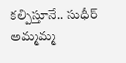క‌ల్పిస్తూనే.. సుధీర్ అమ్మమ్మ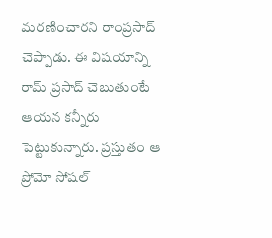మరణించారని రాంప్రసాద్ చెప్పాడు. ఈ విషయాన్ని రామ్ ప్ర‌సాద్ చెబుతుంటే ఆయన కన్నీరు పెట్టుకున్నారు. ప్రస్తుతం ఆ ప్రోమో సోషల్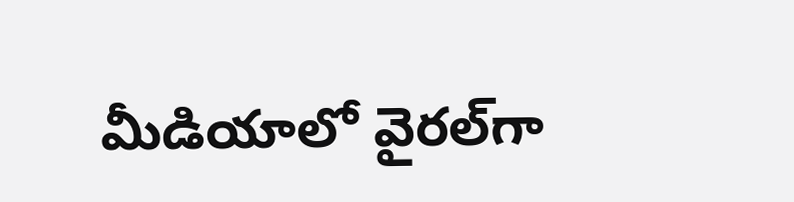మీడియాలో వైరల్‌గా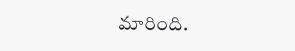మారింది.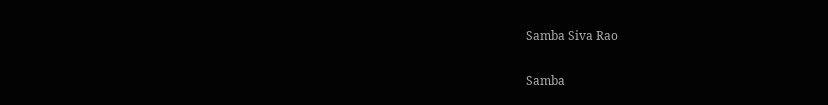Samba Siva Rao

Samba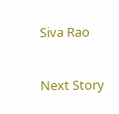Siva Rao

Next Story